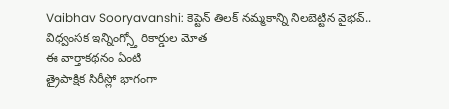Vaibhav Sooryavanshi: కెప్టెన్ తిలక్ నమ్మకాన్ని నిలబెట్టిన వైభవ్.. విధ్వంసక ఇన్నింగ్స్తో రికార్డుల మోత
ఈ వార్తాకథనం ఏంటి
త్రైపాక్షిక సిరీస్లో భాగంగా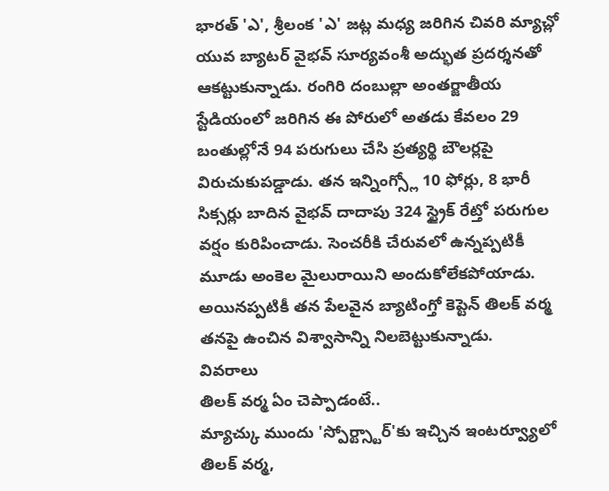భారత్ 'ఎ', శ్రీలంక 'ఎ' జట్ల మధ్య జరిగిన చివరి మ్యాచ్లో యువ బ్యాటర్ వైభవ్ సూర్యవంశీ అద్భుత ప్రదర్శనతో ఆకట్టుకున్నాడు. రంగిరి దంబుల్లా అంతర్జాతీయ స్టేడియంలో జరిగిన ఈ పోరులో అతడు కేవలం 29 బంతుల్లోనే 94 పరుగులు చేసి ప్రత్యర్థి బౌలర్లపై విరుచుకుపడ్డాడు. తన ఇన్నింగ్స్లో 10 ఫోర్లు, 8 భారీ సిక్సర్లు బాదిన వైభవ్ దాదాపు 324 స్ట్రైక్ రేట్తో పరుగుల వర్షం కురిపించాడు. సెంచరీకి చేరువలో ఉన్నప్పటికీ మూడు అంకెల మైలురాయిని అందుకోలేకపోయాడు. అయినప్పటికీ తన పేలవైన బ్యాటింగ్తో కెప్టెన్ తిలక్ వర్మ తనపై ఉంచిన విశ్వాసాన్ని నిలబెట్టుకున్నాడు.
వివరాలు
తిలక్ వర్మ ఏం చెప్పాడంటే..
మ్యాచ్కు ముందు 'స్పోర్ట్స్టార్'కు ఇచ్చిన ఇంటర్వ్యూలో తిలక్ వర్మ,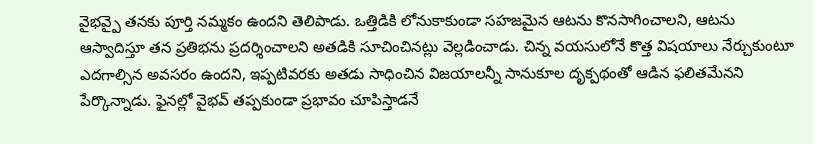వైభవ్పై తనకు పూర్తి నమ్మకం ఉందని తెలిపాడు. ఒత్తిడికి లోనుకాకుండా సహజమైన ఆటను కొనసాగించాలని, ఆటను ఆస్వాదిస్తూ తన ప్రతిభను ప్రదర్శించాలని అతడికి సూచించినట్లు వెల్లడించాడు. చిన్న వయసులోనే కొత్త విషయాలు నేర్చుకుంటూ ఎదగాల్సిన అవసరం ఉందని, ఇప్పటివరకు అతడు సాధించిన విజయాలన్నీ సానుకూల దృక్పథంతో ఆడిన ఫలితమేనని పేర్కొన్నాడు. ఫైనల్లో వైభవ్ తప్పకుండా ప్రభావం చూపిస్తాడనే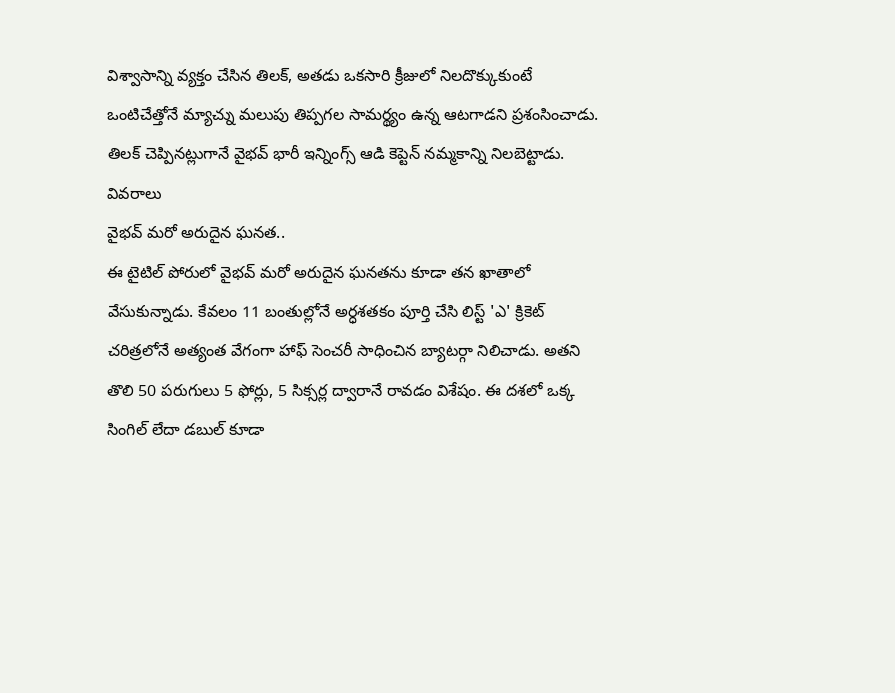విశ్వాసాన్ని వ్యక్తం చేసిన తిలక్, అతడు ఒకసారి క్రీజులో నిలదొక్కుకుంటే ఒంటిచేత్తోనే మ్యాచ్ను మలుపు తిప్పగల సామర్థ్యం ఉన్న ఆటగాడని ప్రశంసించాడు. తిలక్ చెప్పినట్లుగానే వైభవ్ భారీ ఇన్నింగ్స్ ఆడి కెప్టెన్ నమ్మకాన్ని నిలబెట్టాడు.
వివరాలు
వైభవ్ మరో అరుదైన ఘనత..
ఈ టైటిల్ పోరులో వైభవ్ మరో అరుదైన ఘనతను కూడా తన ఖాతాలో వేసుకున్నాడు. కేవలం 11 బంతుల్లోనే అర్ధశతకం పూర్తి చేసి లిస్ట్ 'ఎ' క్రికెట్ చరిత్రలోనే అత్యంత వేగంగా హాఫ్ సెంచరీ సాధించిన బ్యాటర్గా నిలిచాడు. అతని తొలి 50 పరుగులు 5 ఫోర్లు, 5 సిక్సర్ల ద్వారానే రావడం విశేషం. ఈ దశలో ఒక్క సింగిల్ లేదా డబుల్ కూడా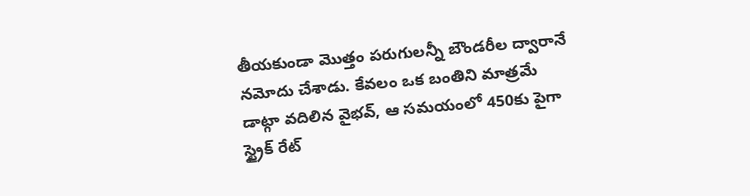తీయకుండా మొత్తం పరుగులన్నీ బౌండరీల ద్వారానే నమోదు చేశాడు. కేవలం ఒక బంతిని మాత్రమే డాట్గా వదిలిన వైభవ్, ఆ సమయంలో 450కు పైగా స్ట్రైక్ రేట్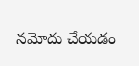నమోదు చేయడం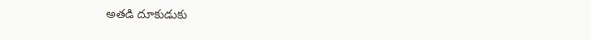అతడి దూకుడుకు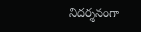నిదర్శనంగా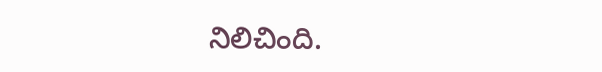నిలిచింది.